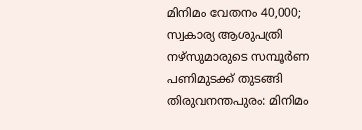മിനിമം വേതനം 40,000; സ്വകാര്യ ആശുപത്രി നഴ്സുമാരുടെ സമ്പൂർണ പണിമുടക്ക് തുടങ്ങി
തിരുവനന്തപുരം: മിനിമം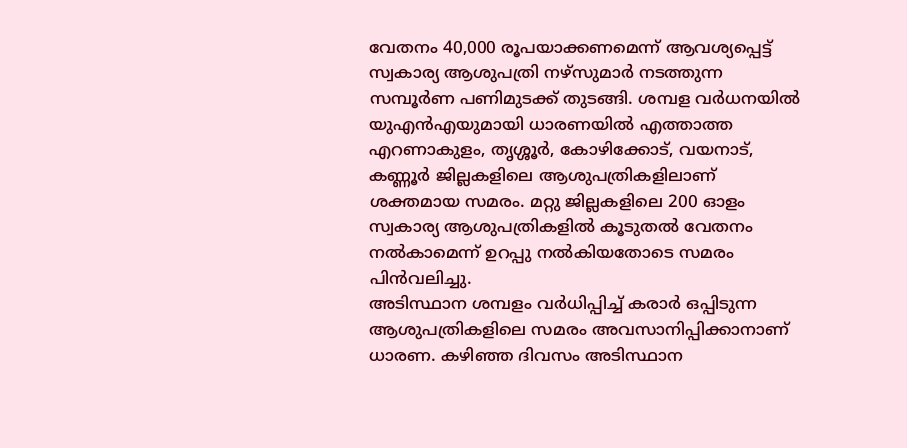വേതനം 40,000 രൂപയാക്കണമെന്ന് ആവശ്യപ്പെട്ട് സ്വകാര്യ ആശുപത്രി നഴ്സുമാർ നടത്തുന്ന സമ്പൂർണ പണിമുടക്ക് തുടങ്ങി. ശമ്പള വർധനയിൽ യുഎൻഎയുമായി ധാരണയിൽ എത്താത്ത എറണാകുളം, തൃശ്ശൂർ, കോഴിക്കോട്, വയനാട്, കണ്ണൂർ ജില്ലകളിലെ ആശുപത്രികളിലാണ് ശക്തമായ സമരം. മറ്റു ജില്ലകളിലെ 200 ഓളം സ്വകാര്യ ആശുപത്രികളിൽ കൂടുതൽ വേതനം നൽകാമെന്ന് ഉറപ്പു നൽകിയതോടെ സമരം പിൻവലിച്ചു.
അടിസ്ഥാന ശമ്പളം വർധിപ്പിച്ച് കരാർ ഒപ്പിടുന്ന ആശുപത്രികളിലെ സമരം അവസാനിപ്പിക്കാനാണ് ധാരണ. കഴിഞ്ഞ ദിവസം അടിസ്ഥാന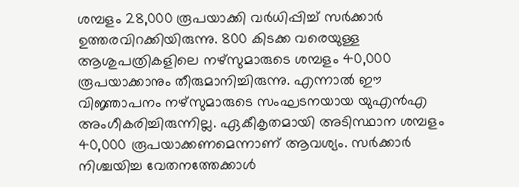ശമ്പളം 28,000 രൂപയാക്കി വർധിപ്പിച്ച് സർക്കാർ ഉത്തരവിറക്കിയിരുന്നു. 800 കിടക്ക വരെയുള്ള ആശുപത്രികളിലെ നഴ്സുമാരുടെ ശമ്പളം 40,000 രൂപയാക്കാനും തീരുമാനിച്ചിരുന്നു. എന്നാൽ ഈ വിജ്ഞാപനം നഴ്സുമാരുടെ സംഘടനയായ യുഎൻഎ അംഗീകരിച്ചിരുന്നില്ല. ഏകീകൃതമായി അടിസ്ഥാന ശമ്പളം 40,000 രൂപയാക്കണമെന്നാണ് ആവശ്യം. സർക്കാർ നിശ്ചയിച്ച വേതനത്തേക്കാൾ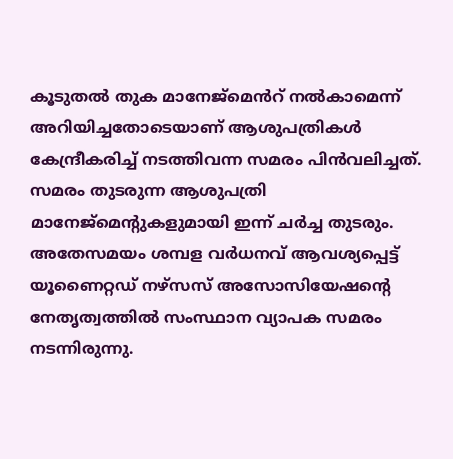കൂടുതൽ തുക മാനേജ്മെൻറ് നൽകാമെന്ന് അറിയിച്ചതോടെയാണ് ആശുപത്രികൾ കേന്ദ്രീകരിച്ച് നടത്തിവന്ന സമരം പിൻവലിച്ചത്. സമരം തുടരുന്ന ആശുപത്രി മാനേജ്മെന്റുകളുമായി ഇന്ന് ചർച്ച തുടരും.
അതേസമയം ശമ്പള വർധനവ് ആവശ്യപ്പെട്ട് യൂണൈറ്റഡ് നഴ്സസ് അസോസിയേഷന്റെ നേതൃത്വത്തിൽ സംസ്ഥാന വ്യാപക സമരം നടന്നിരുന്നു.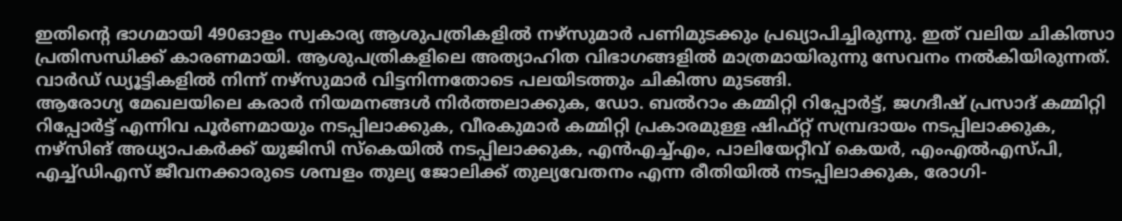ഇതിന്റെ ഭാഗമായി 490ഓളം സ്വകാര്യ ആശുപത്രികളിൽ നഴ്സുമാർ പണിമുടക്കും പ്രഖ്യാപിച്ചിരുന്നു. ഇത് വലിയ ചികിത്സാ പ്രതിസന്ധിക്ക് കാരണമായി. ആശുപത്രികളിലെ അത്യാഹിത വിഭാഗങ്ങളിൽ മാത്രമായിരുന്നു സേവനം നൽകിയിരുന്നത്. വാർഡ് ഡ്യൂട്ടികളിൽ നിന്ന് നഴ്സുമാർ വിട്ടനിന്നതോടെ പലയിടത്തും ചികിത്സ മുടങ്ങി.
ആരോഗ്യ മേഖലയിലെ കരാർ നിയമനങ്ങൾ നിർത്തലാക്കുക, ഡോ. ബൽറാം കമ്മിറ്റി റിപ്പോർട്ട്, ജഗദീഷ് പ്രസാദ് കമ്മിറ്റി റിപ്പോർട്ട് എന്നിവ പൂർണമായും നടപ്പിലാക്കുക, വീരകുമാർ കമ്മിറ്റി പ്രകാരമുള്ള ഷിഫ്റ്റ് സമ്പ്രദായം നടപ്പിലാക്കുക, നഴ്സിങ് അധ്യാപകർക്ക് യുജിസി സ്കെയിൽ നടപ്പിലാക്കുക, എൻഎച്ച്എം, പാലിയേറ്റീവ് കെയർ, എംഎൽഎസ്പി, എച്ച്ഡിഎസ് ജീവനക്കാരുടെ ശമ്പളം തുല്യ ജോലിക്ക് തുല്യവേതനം എന്ന രീതിയിൽ നടപ്പിലാക്കുക, രോഗി-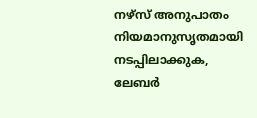നഴ്സ് അനുപാതം നിയമാനുസൃതമായി നടപ്പിലാക്കുക, ലേബർ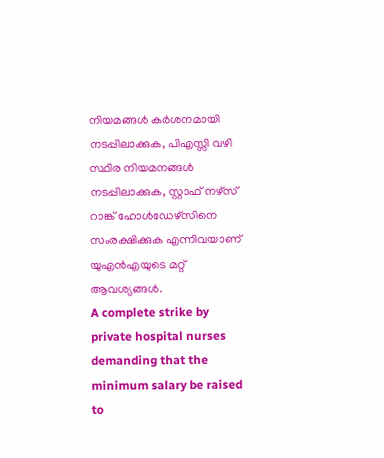നിയമങ്ങൾ കർശനമായി നടപ്പിലാക്കുക, പിഎസ്സി വഴി സ്ഥിര നിയമനങ്ങൾ നടപ്പിലാക്കുക, സ്റ്റാഫ് നഴ്സ് റാങ്ക് ഹോൾഡേഴ്സിനെ സംരക്ഷിക്കുക എന്നിവയാണ് യുഎൻഎയുടെ മറ്റ് ആവശ്യങ്ങൾ.
A complete strike by private hospital nurses demanding that the minimum salary be raised to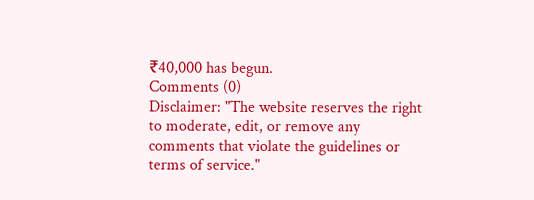₹40,000 has begun.
Comments (0)
Disclaimer: "The website reserves the right to moderate, edit, or remove any comments that violate the guidelines or terms of service."